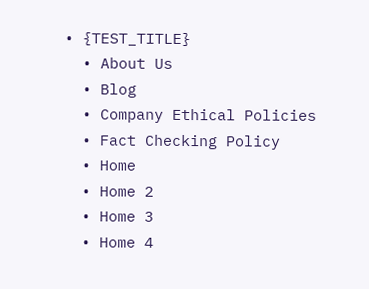• {TEST_TITLE}
  • About Us
  • Blog
  • Company Ethical Policies
  • Fact Checking Policy
  • Home
  • Home 2
  • Home 3
  • Home 4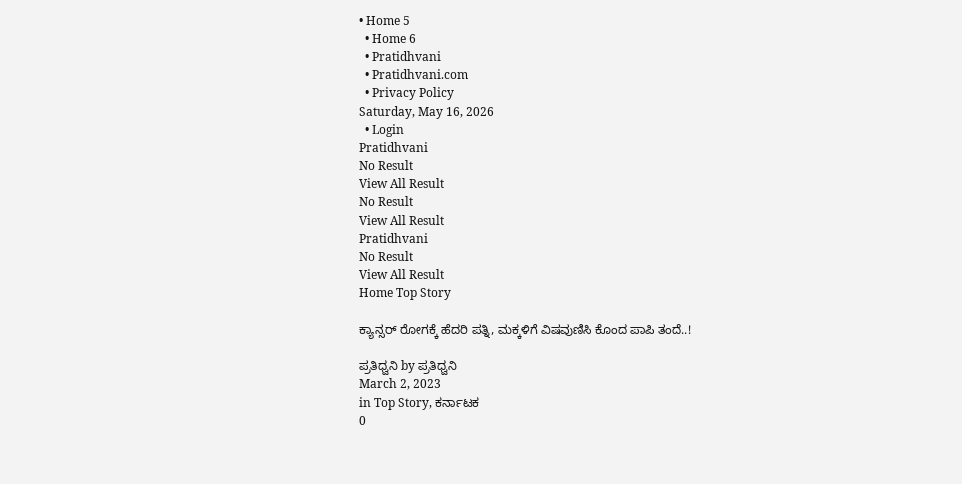• Home 5
  • Home 6
  • Pratidhvani
  • Pratidhvani.com
  • Privacy Policy
Saturday, May 16, 2026
  • Login
Pratidhvani
No Result
View All Result
No Result
View All Result
Pratidhvani
No Result
View All Result
Home Top Story

ಕ್ಯಾನ್ಸರ್ ರೋಗಕ್ಕೆ ಹೆದರಿ ಪತ್ನಿ, ಮಕ್ಕಳಿಗೆ ವಿಷವುಣಿಸಿ ಕೊಂದ ಪಾಪಿ ತಂದೆ..!

ಪ್ರತಿಧ್ವನಿ by ಪ್ರತಿಧ್ವನಿ
March 2, 2023
in Top Story, ಕರ್ನಾಟಕ
0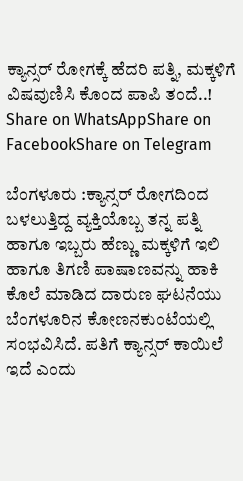ಕ್ಯಾನ್ಸರ್ ರೋಗಕ್ಕೆ ಹೆದರಿ ಪತ್ನಿ, ಮಕ್ಕಳಿಗೆ ವಿಷವುಣಿಸಿ ಕೊಂದ ಪಾಪಿ ತಂದೆ..!
Share on WhatsAppShare on FacebookShare on Telegram

ಬೆಂಗಳೂರು :ಕ್ಯಾನ್ಸರ್ ರೋಗದಿಂದ ಬಳಲುತ್ತಿದ್ದ ವ್ಯಕ್ತಿಯೊಬ್ಬ ತನ್ನ ಪತ್ನಿ ಹಾಗೂ ಇಬ್ಬರು ಹೆಣ್ಣು ಮಕ್ಕಳಿಗೆ ಇಲಿ ಹಾಗೂ ತಿಗಣಿ ಪಾಷಾಣವನ್ನು ಹಾಕಿ ಕೊಲೆ ಮಾಡಿದ ದಾರುಣ ಘಟನೆಯು ಬೆಂಗಳೂರಿನ ಕೋಣನಕುಂಟೆಯಲ್ಲಿ ಸಂಭವಿಸಿದೆ. ಪತಿಗೆ ಕ್ಯಾನ್ಸರ್ ಕಾಯಿಲೆ ಇದೆ ಎಂದು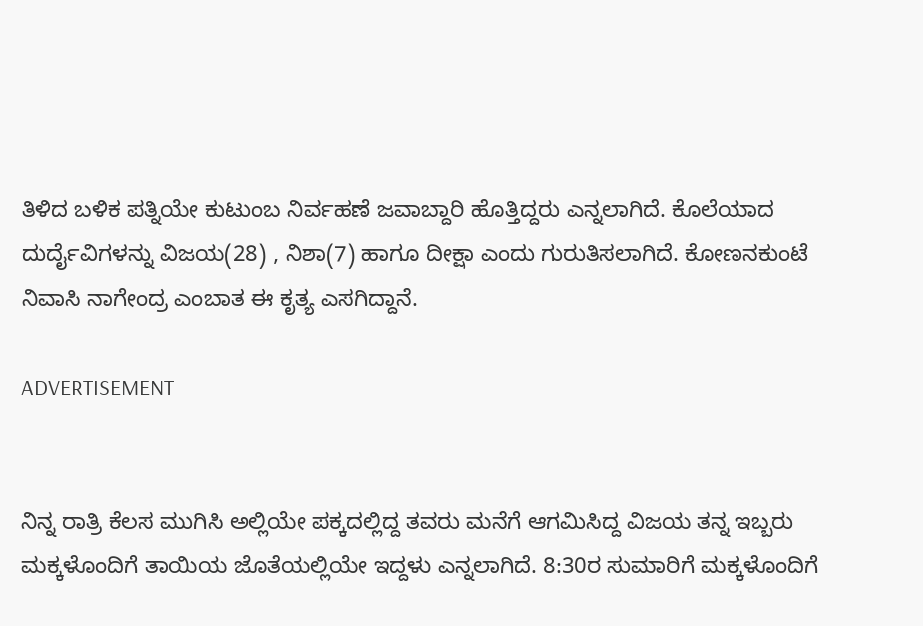ತಿಳಿದ ಬಳಿಕ ಪತ್ನಿಯೇ ಕುಟುಂಬ ನಿರ್ವಹಣೆ ಜವಾಬ್ದಾರಿ ಹೊತ್ತಿದ್ದರು ಎನ್ನಲಾಗಿದೆ. ಕೊಲೆಯಾದ ದುರ್ದೈವಿಗಳನ್ನು ವಿಜಯ(28) , ನಿಶಾ(7) ಹಾಗೂ ದೀಕ್ಷಾ ಎಂದು ಗುರುತಿಸಲಾಗಿದೆ. ಕೋಣನಕುಂಟೆ ನಿವಾಸಿ ನಾಗೇಂದ್ರ ಎಂಬಾತ ಈ ಕೃತ್ಯ ಎಸಗಿದ್ದಾನೆ.

ADVERTISEMENT


ನಿನ್ನ ರಾತ್ರಿ ಕೆಲಸ ಮುಗಿಸಿ ಅಲ್ಲಿಯೇ ಪಕ್ಕದಲ್ಲಿದ್ದ ತವರು ಮನೆಗೆ ಆಗಮಿಸಿದ್ದ ವಿಜಯ ತನ್ನ ಇಬ್ಬರು ಮಕ್ಕಳೊಂದಿಗೆ ತಾಯಿಯ ಜೊತೆಯಲ್ಲಿಯೇ ಇದ್ದಳು ಎನ್ನಲಾಗಿದೆ. 8:30ರ ಸುಮಾರಿಗೆ ಮಕ್ಕಳೊಂದಿಗೆ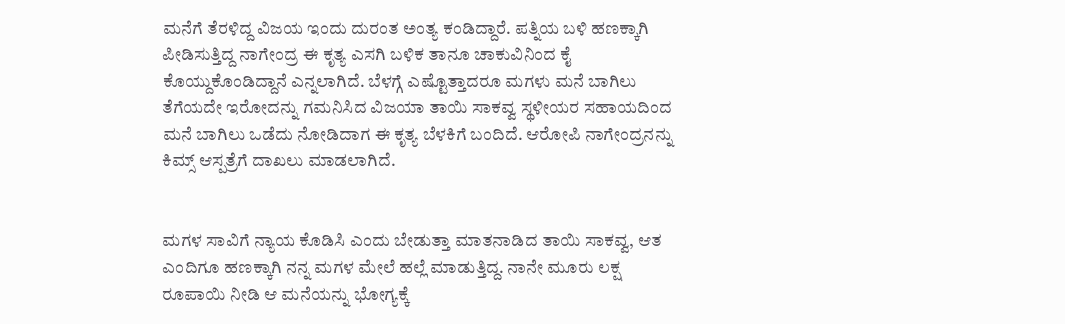ಮನೆಗೆ ತೆರಳಿದ್ದ ವಿಜಯ ಇಂದು ದುರಂತ ಅಂತ್ಯ ಕಂಡಿದ್ದಾರೆ. ಪತ್ನಿಯ ಬಳಿ ಹಣಕ್ಕಾಗಿ ಪೀಡಿಸುತ್ತಿದ್ದ ನಾಗೇಂದ್ರ ಈ ಕೃತ್ಯ ಎಸಗಿ ಬಳಿಕ ತಾನೂ ಚಾಕುವಿನಿಂದ ಕೈ ಕೊಯ್ದುಕೊಂಡಿದ್ದಾನೆ ಎನ್ನಲಾಗಿದೆ. ಬೆಳಗ್ಗೆ ಎಷ್ಟೊತ್ತಾದರೂ ಮಗಳು ಮನೆ ಬಾಗಿಲು ತೆಗೆಯದೇ ಇರೋದನ್ನು ಗಮನಿಸಿದ ವಿಜಯಾ ತಾಯಿ ಸಾಕವ್ವ ಸ್ಥಳೀಯರ ಸಹಾಯದಿಂದ ಮನೆ ಬಾಗಿಲು ಒಡೆದು ನೋಡಿದಾಗ ಈ ಕೃತ್ಯ ಬೆಳಕಿಗೆ ಬಂದಿದೆ. ಆರೋಪಿ ನಾಗೇಂದ್ರನನ್ನು ಕಿಮ್ಸ್ ಆಸ್ಪತ್ರೆಗೆ ದಾಖಲು ಮಾಡಲಾಗಿದೆ.


ಮಗಳ ಸಾವಿಗೆ ನ್ಯಾಯ ಕೊಡಿಸಿ ಎಂದು ಬೇಡುತ್ತಾ ಮಾತನಾಡಿದ ತಾಯಿ ಸಾಕವ್ವ, ಆತ ಎಂದಿಗೂ ಹಣಕ್ಕಾಗಿ ನನ್ನ ಮಗಳ ಮೇಲೆ ಹಲ್ಲೆ ಮಾಡುತ್ತಿದ್ದ. ನಾನೇ ಮೂರು ಲಕ್ಷ ರೂಪಾಯಿ ನೀಡಿ ಆ ಮನೆಯನ್ನು ಭೋಗ್ಯಕ್ಕೆ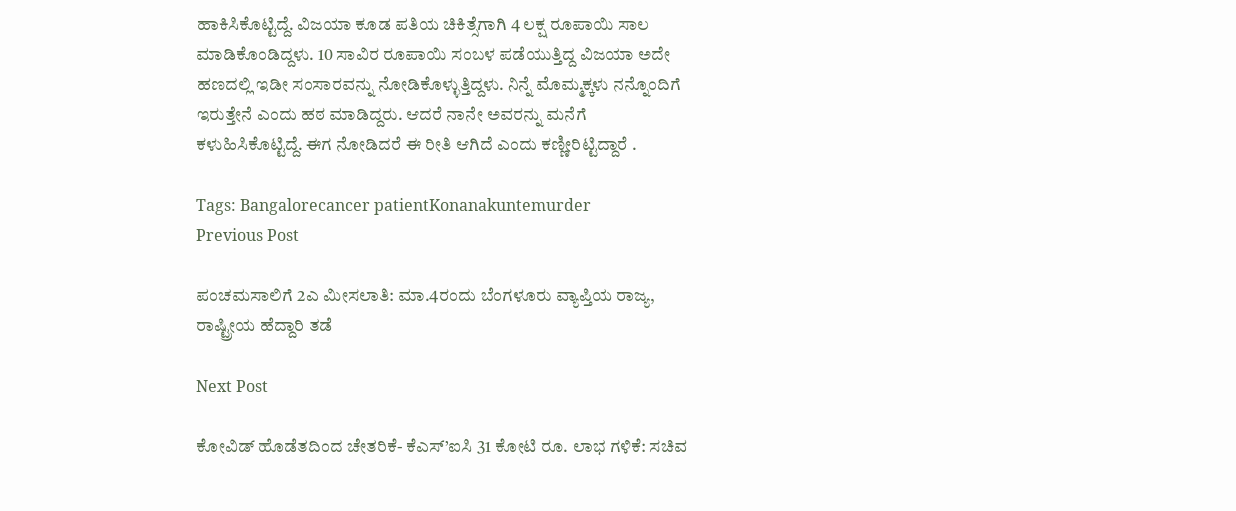ಹಾಕಿಸಿಕೊಟ್ಟಿದ್ದೆ. ವಿಜಯಾ ಕೂಡ ಪತಿಯ ಚಿಕಿತ್ಸೆಗಾಗಿ 4 ಲಕ್ಷ ರೂಪಾಯಿ ಸಾಲ ಮಾಡಿಕೊಂಡಿದ್ದಳು. 10 ಸಾವಿರ ರೂಪಾಯಿ ಸಂಬಳ ಪಡೆಯುತ್ತಿದ್ದ ವಿಜಯಾ ಅದೇ ಹಣದಲ್ಲಿ ಇಡೀ ಸಂಸಾರವನ್ನು ನೋಡಿಕೊಳ್ಳುತ್ತಿದ್ದಳು. ನಿನ್ನೆ ಮೊಮ್ಮಕ್ಕಳು ನನ್ನೊಂದಿಗೆ ಇರುತ್ತೇನೆ ಎಂದು ಹಠ ಮಾಡಿದ್ದರು. ಆದರೆ ನಾನೇ ಅವರನ್ನು ಮನೆಗೆ ಕಳುಹಿಸಿಕೊಟ್ಟಿದ್ದೆ. ಈಗ ನೋಡಿದರೆ ಈ ರೀತಿ ಆಗಿದೆ ಎಂದು ಕಣ್ಣೀರಿಟ್ಟಿದ್ದಾರೆ .

Tags: Bangalorecancer patientKonanakuntemurder
Previous Post

ಪಂಚಮಸಾಲಿಗೆ 2ಎ ಮೀಸಲಾತಿ: ಮಾ.4ರಂದು ಬೆಂಗಳೂರು ವ್ಯಾಪ್ತಿಯ ರಾಜ್ಯ, ರಾಷ್ಟ್ರೀಯ ಹೆದ್ದಾರಿ ತಡೆ

Next Post

ಕೋವಿಡ್ ಹೊಡೆತದಿಂದ ಚೇತರಿಕೆ- ಕೆಎಸ್‌’ಐಸಿ 31 ಕೋಟಿ ರೂ. ಲಾಭ ಗಳಿಕೆ: ಸಚಿವ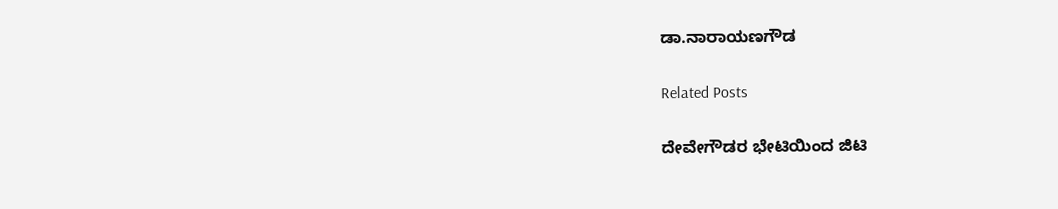ಡಾ.ನಾರಾಯಣಗೌಡ

Related Posts

ದೇವೇಗೌಡರ ಭೇಟಿಯಿಂದ ಜಿಟಿ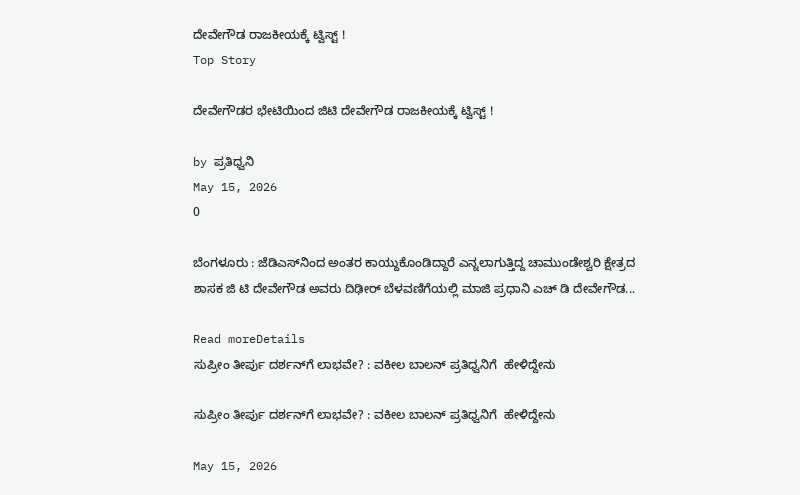ದೇವೇಗೌಡ ರಾಜಕೀಯಕ್ಕೆ ಟ್ವಿಸ್ಟ್ !
Top Story

ದೇವೇಗೌಡರ ಭೇಟಿಯಿಂದ ಜಿಟಿ ದೇವೇಗೌಡ ರಾಜಕೀಯಕ್ಕೆ ಟ್ವಿಸ್ಟ್ !

by ಪ್ರತಿಧ್ವನಿ
May 15, 2026
0

ಬೆಂಗಳೂರು : ಜೆಡಿಎಸ್‌ನಿಂದ ಅಂತರ ಕಾಯ್ದುಕೊಂಡಿದ್ದಾರೆ ಎನ್ನಲಾಗುತ್ತಿದ್ದ ಚಾಮುಂಡೇಶ್ವರಿ ಕ್ಷೇತ್ರದ ಶಾಸಕ ಜಿ ಟಿ ದೇವೇಗೌಡ ಅವರು ದಿಢೀರ್ ಬೆಳವಣಿಗೆಯಲ್ಲಿ ಮಾಜಿ ಪ್ರಧಾನಿ ಎಚ್ ಡಿ ದೇವೇಗೌಡ...

Read moreDetails
ಸುಪ್ರೀಂ ತೀರ್ಪು ದರ್ಶನ್‌ಗೆ ಲಾಭವೇ? : ವಕೀಲ ಬಾಲನ್ ಪ್ರತಿಧ್ವನಿಗೆ  ಹೇಳಿದ್ದೇನು

ಸುಪ್ರೀಂ ತೀರ್ಪು ದರ್ಶನ್‌ಗೆ ಲಾಭವೇ? : ವಕೀಲ ಬಾಲನ್ ಪ್ರತಿಧ್ವನಿಗೆ  ಹೇಳಿದ್ದೇನು

May 15, 2026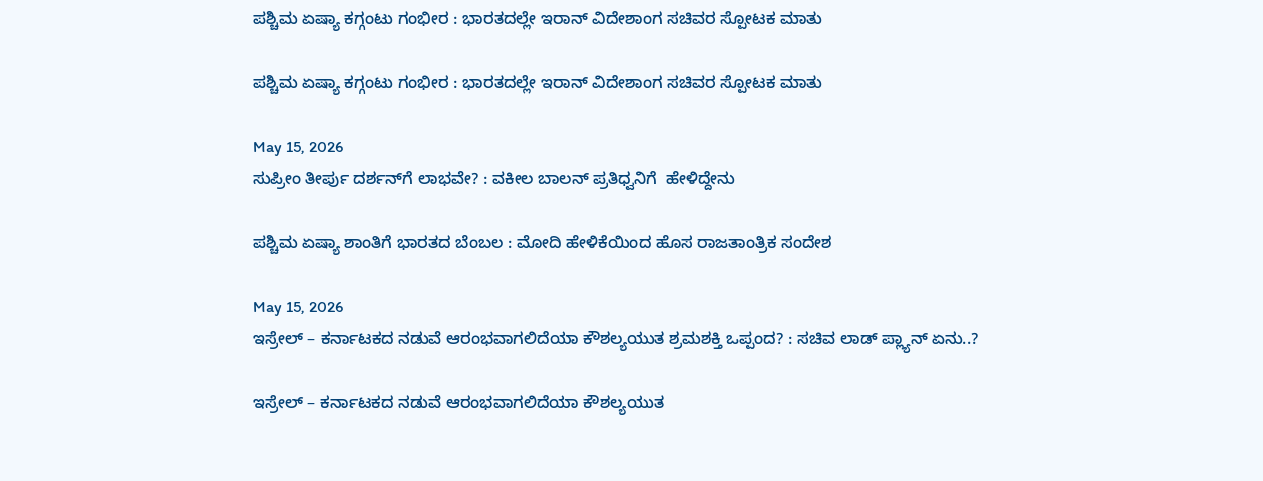ಪಶ್ಚಿಮ ಏಷ್ಯಾ ಕಗ್ಗಂಟು ಗಂಭೀರ : ಭಾರತದಲ್ಲೇ ಇರಾನ್ ವಿದೇಶಾಂಗ ಸಚಿವರ ಸ್ಪೋಟಕ ಮಾತು

ಪಶ್ಚಿಮ ಏಷ್ಯಾ ಕಗ್ಗಂಟು ಗಂಭೀರ : ಭಾರತದಲ್ಲೇ ಇರಾನ್ ವಿದೇಶಾಂಗ ಸಚಿವರ ಸ್ಪೋಟಕ ಮಾತು

May 15, 2026
ಸುಪ್ರೀಂ ತೀರ್ಪು ದರ್ಶನ್‌ಗೆ ಲಾಭವೇ? : ವಕೀಲ ಬಾಲನ್ ಪ್ರತಿಧ್ವನಿಗೆ  ಹೇಳಿದ್ದೇನು

ಪಶ್ಚಿಮ ಏಷ್ಯಾ ಶಾಂತಿಗೆ ಭಾರತದ ಬೆಂಬಲ : ಮೋದಿ ಹೇಳಿಕೆಯಿಂದ ಹೊಸ ರಾಜತಾಂತ್ರಿಕ ಸಂದೇಶ

May 15, 2026
ಇಸ್ರೇಲ್ – ಕರ್ನಾಟಕದ ನಡುವೆ ಆರಂಭವಾಗಲಿದೆಯಾ ಕೌಶಲ್ಯಯುತ ಶ್ರಮಶಕ್ತಿ ಒಪ್ಪಂದ? : ಸಚಿವ ಲಾಡ್‌ ಪ್ಲ್ಯಾನ್‌ ಏನು..?

ಇಸ್ರೇಲ್ – ಕರ್ನಾಟಕದ ನಡುವೆ ಆರಂಭವಾಗಲಿದೆಯಾ ಕೌಶಲ್ಯಯುತ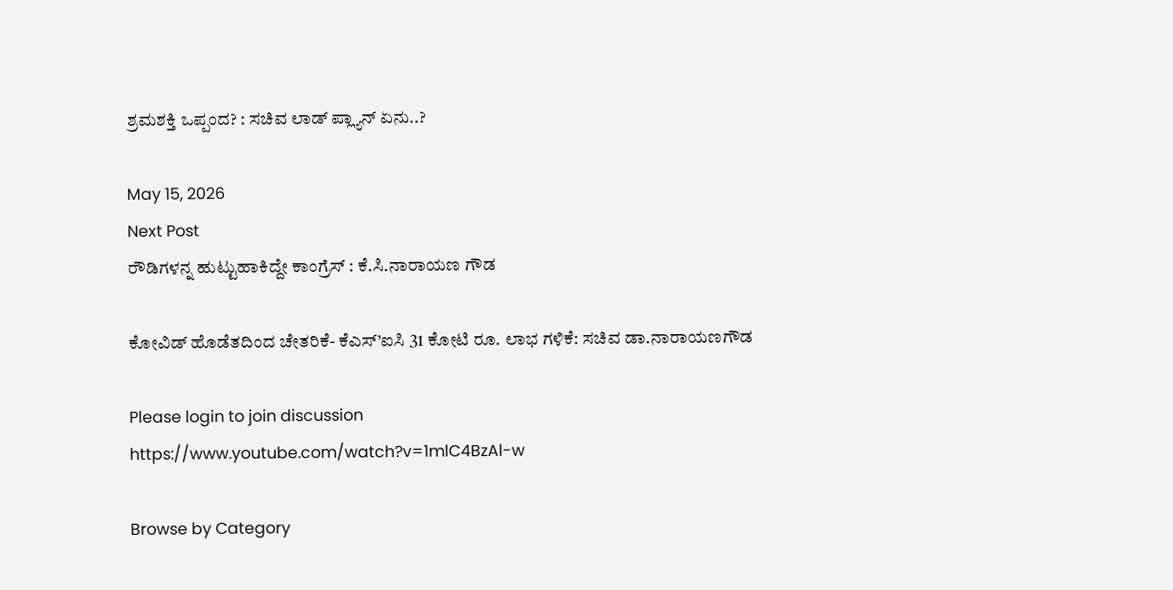ಶ್ರಮಶಕ್ತಿ ಒಪ್ಪಂದ? : ಸಚಿವ ಲಾಡ್‌ ಪ್ಲ್ಯಾನ್‌ ಏನು..?

May 15, 2026
Next Post
ರೌಡಿಗಳನ್ನ ಹುಟ್ಟುಹಾಕಿದ್ದೇ ಕಾಂಗ್ರೆಸ್‌ : ಕೆ.ಸಿ.ನಾರಾಯಣ ಗೌಡ

ಕೋವಿಡ್ ಹೊಡೆತದಿಂದ ಚೇತರಿಕೆ- ಕೆಎಸ್‌’ಐಸಿ 31 ಕೋಟಿ ರೂ. ಲಾಭ ಗಳಿಕೆ: ಸಚಿವ ಡಾ.ನಾರಾಯಣಗೌಡ

Please login to join discussion
https://www.youtube.com/watch?v=1mlC4BzAl-w

Browse by Category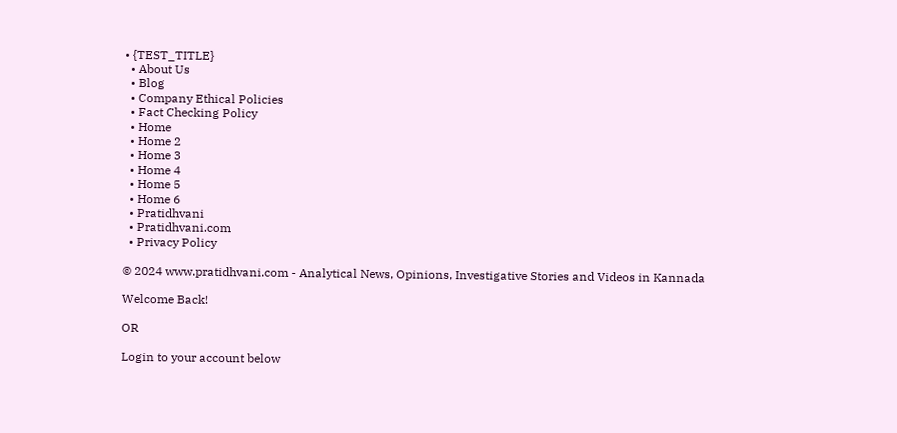• {TEST_TITLE}
  • About Us
  • Blog
  • Company Ethical Policies
  • Fact Checking Policy
  • Home
  • Home 2
  • Home 3
  • Home 4
  • Home 5
  • Home 6
  • Pratidhvani
  • Pratidhvani.com
  • Privacy Policy

© 2024 www.pratidhvani.com - Analytical News, Opinions, Investigative Stories and Videos in Kannada

Welcome Back!

OR

Login to your account below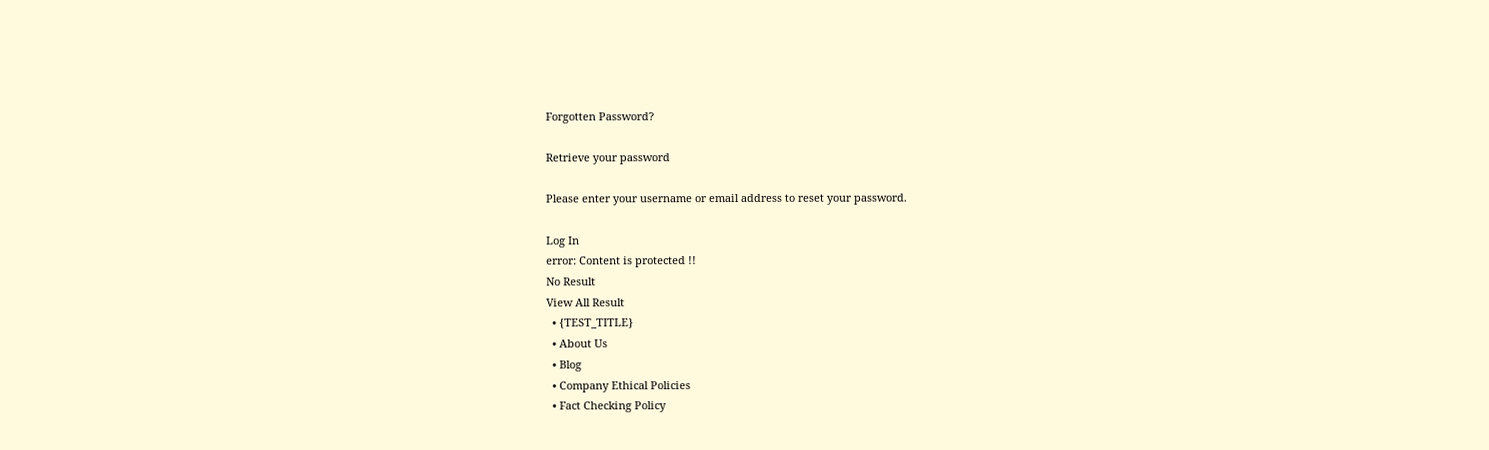Forgotten Password?

Retrieve your password

Please enter your username or email address to reset your password.

Log In
error: Content is protected !!
No Result
View All Result
  • {TEST_TITLE}
  • About Us
  • Blog
  • Company Ethical Policies
  • Fact Checking Policy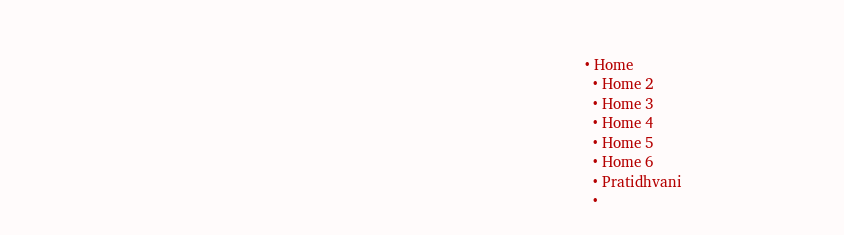• Home
  • Home 2
  • Home 3
  • Home 4
  • Home 5
  • Home 6
  • Pratidhvani
  •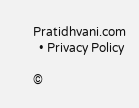Pratidhvani.com
  • Privacy Policy

©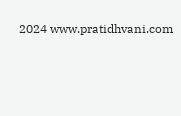2024 www.pratidhvani.com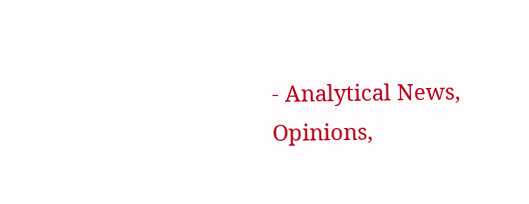- Analytical News, Opinions,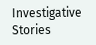Investigative Stories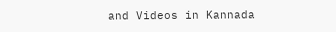and Videos in Kannada